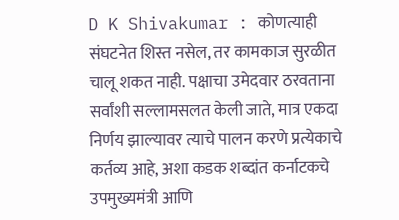D K Shivakumar : कोणत्याही संघटनेत शिस्त नसेल, तर कामकाज सुरळीत चालू शकत नाही. पक्षाचा उमेदवार ठरवताना सर्वांशी सल्लामसलत केली जाते, मात्र एकदा निर्णय झाल्यावर त्याचे पालन करणे प्रत्येकाचे कर्तव्य आहे, अशा कडक शब्दांत कर्नाटकचे उपमुख्यमंत्री आणि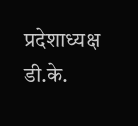प्रदेशाध्यक्ष डी.के.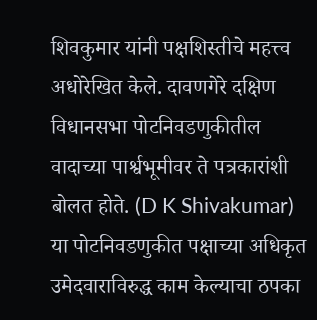शिवकुमार यांनी पक्षशिस्तीचे महत्त्व अधोरेखित केले. दावणगेरे दक्षिण विधानसभा पोटनिवडणुकीतील वादाच्या पार्श्वभूमीवर ते पत्रकारांशी बोलत होते. (D K Shivakumar) या पोटनिवडणुकीत पक्षाच्या अधिकृत उमेदवाराविरुद्ध काम केल्याचा ठपका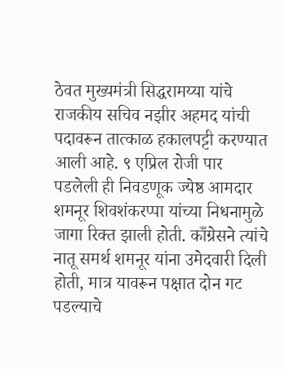ठेवत मुख्यमंत्री सिद्धरामय्या यांचे राजकीय सचिव नझीर अहमद यांची पदावरून तात्काळ हकालपट्टी करण्यात आली आहे. ९ एप्रिल रोजी पार पडलेली ही निवडणूक ज्येष्ठ आमदार शमनूर शिवशंकरप्पा यांच्या निधनामुळे जागा रिक्त झाली होती. काँग्रेसने त्यांचे नातू समर्थ शमनूर यांना उमेदवारी दिली होती, मात्र यावरून पक्षात दोन गट पडल्याचे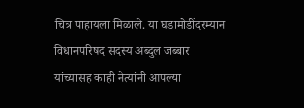चित्र पाहायला मिळाले. या घडामोडींदरम्यान विधानपरिषद सदस्य अब्दुल जब्बार यांच्यासह काही नेत्यांनी आपल्या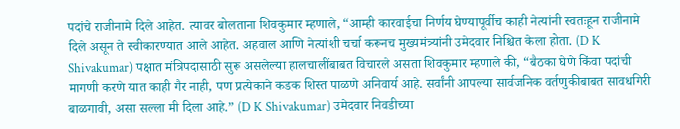पदांचे राजीनामे दिले आहेत. त्यावर बोलताना शिवकुमार म्हणाले, “आम्ही कारवाईचा निर्णय घेण्यापूर्वीच काही नेत्यांनी स्वतःहून राजीनामे दिले असून ते स्वीकारण्यात आले आहेत. अहवाल आणि नेत्यांशी चर्चा करूनच मुख्यमंत्र्यांनी उमेदवार निश्चित केला होता. (D K Shivakumar) पक्षात मंत्रिपदासाठी सुरू असलेल्या हालचालींबाबत विचारले असता शिवकुमार म्हणाले की, “बैठका घेणे किंवा पदांची मागणी करणे यात काही गैर नाही, पण प्रत्येकाने कडक शिस्त पाळणे अनिवार्य आहे. सर्वांनी आपल्या सार्वजनिक वर्तणुकीबाबत सावधगिरी बाळगावी, असा सल्ला मी दिला आहे.” (D K Shivakumar) उमेदवार निवडीच्या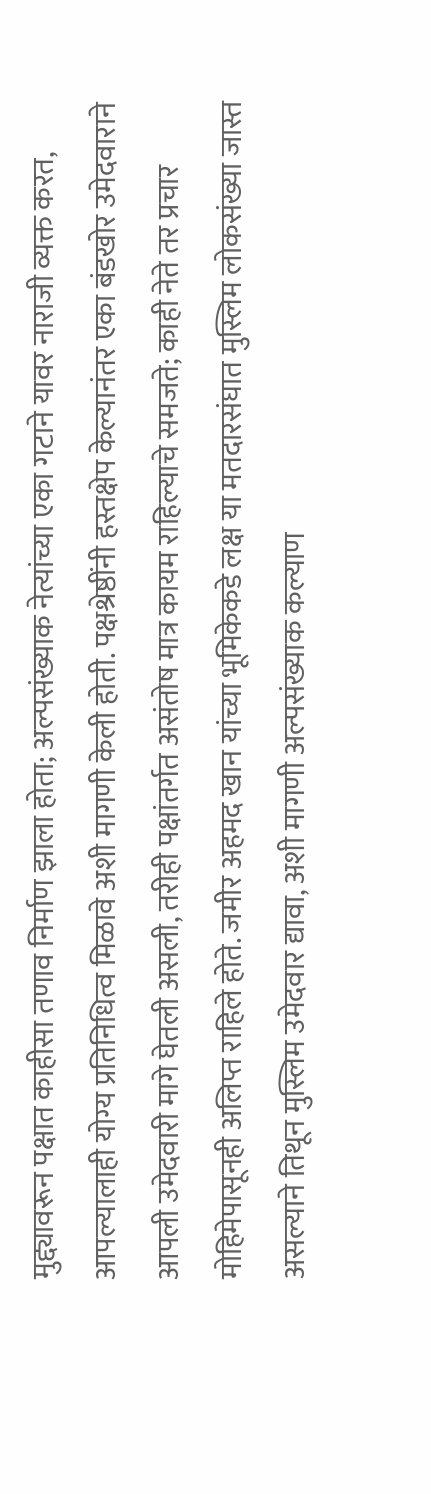मुद्द्यावरून पक्षात काहीसा तणाव निर्माण झाला होता; अल्पसंख्याक नेत्यांच्या एका गटाने यावर नाराजी व्यक्त करत, आपल्यालाही योग्य प्रतिनिधित्व मिळावे अशी मागणी केली होती. पक्षश्रेष्ठींनी हस्तक्षेप केल्यानंतर एका बंडखोर उमेदवाराने आपली उमेदवारी मागे घेतली असली, तरीही पक्षांतर्गत असंतोष मात्र कायम राहिल्याचे समजते; काही नेते तर प्रचार मोहिमेपासूनही अलिप्त राहिले होते. जमीर अहमद खान यांच्या भूमिकेकडे लक्ष या मतदारसंघात मुस्लिम लोकसंख्या जास्त असल्याने तिथून मुस्लिम उमेदवार द्यावा, अशी मागणी अल्पसंख्याक कल्याण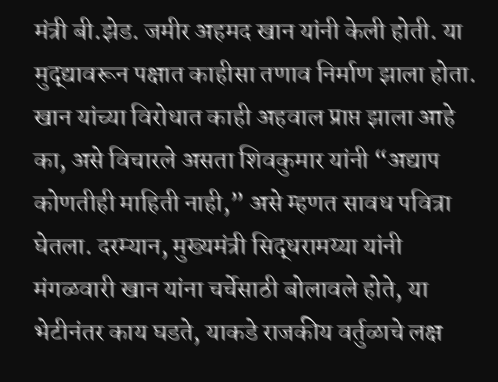मंत्री बी.झेड. जमीर अहमद खान यांनी केली होती. या मुद्द्यावरून पक्षात काहीसा तणाव निर्माण झाला होता. खान यांच्या विरोधात काही अहवाल प्राप्त झाला आहे का, असे विचारले असता शिवकुमार यांनी “अद्याप कोणतीही माहिती नाही,” असे म्हणत सावध पवित्रा घेतला. दरम्यान, मुख्यमंत्री सिद्धरामय्या यांनी मंगळवारी खान यांना चर्चेसाठी बोलावले होते, या भेटीनंतर काय घडते, याकडे राजकीय वर्तुळाचे लक्ष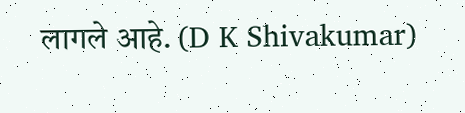लागले आहे. (D K Shivakumar)